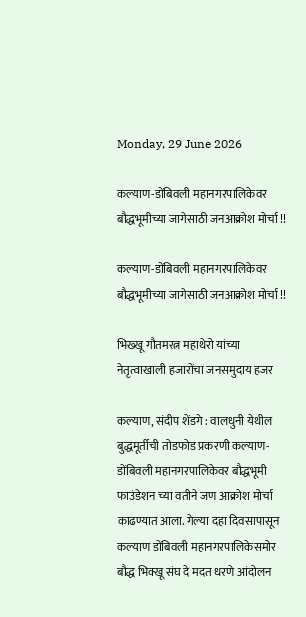Monday, 29 June 2026

कल्याण-डोंबिवली महानगरपालिकेवर बौद्धभूमीच्या जागेसाठी जनआक्रोश मोर्चा !!

कल्याण-डोंबिवली महानगरपालिकेवर बौद्धभूमीच्या जागेसाठी जनआक्रोश मोर्चा !!

भिख्खू गौतमरत्न महाथेरो यांच्या नेतृत्वाखाली हजारोंचा जनसमुदाय हजर

कल्याण, संदीप शेंडगे : वालधुनी येथील बुद्धमूर्तीची तोडफोड प्रकरणी कल्याण-डोंबिवली महानगरपालिकेवर बौद्धभूमी फाउंडेशन च्या वतीने जण आक्रोश मोर्चा काढण्यात आला. गेल्या दहा दिवसापासून कल्याण डोंबिवली महानगरपालिकेसमोर बौद्ध भिक्खू संघ दे मदत धरणे आंदोलन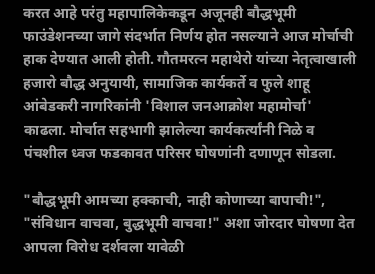करत आहे परंतु महापालिकेकडून अजूनही बौद्धभूमी फाउंडेशनच्या जागे संदर्भात निर्णय होत नसल्याने आज मोर्चाची हाक देण्यात आली होती. गौतमरत्न महाथेरो यांच्या नेतृत्वाखाली हजारो बौद्ध अनुयायी, सामाजिक कार्यकर्ते व फुले शाहू आंबेडकरी नागरिकांनी 'विशाल जनआक्रोश महामोर्चा' काढला. मोर्चात सहभागी झालेल्या कार्यकर्त्यांनी निळे व पंचशील ध्वज फडकावत परिसर घोषणांनी दणाणून सोडला.

"बौद्धभूमी आमच्या हक्काची, नाही कोणाच्या बापाची!", "संविधान वाचवा, बुद्धभूमी वाचवा!" अशा जोरदार घोषणा देत आपला विरोध दर्शवला यावेळी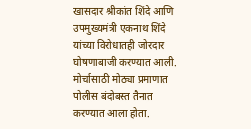खासदार श्रीकांत शिंदे आणि उपमुख्यमंत्री एकनाथ शिंदे यांच्या विरोधातही जोरदार घोषणाबाजी करण्यात आली.
मोर्चासाठी मोठ्या प्रमाणात पोलीस बंदोबस्त तैनात करण्यात आला होता.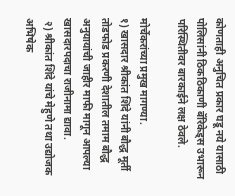कोणताही अनुचित प्रकार घडू नये यासाठी पोलिसांनी ठिकठिकाणी बॅरिकेड्स उभारून परिस्थितीवर बारकाईने लक्ष ठेवले.

मोर्चेकरांच्या प्रमुख मागण्या.
१) खासदार श्रीकांत शिंदे यांनी बौद्ध मूर्ती तोडफोड प्रकरणी देशातील तमाम बौद्ध अनुयायांची जाहीर माफी मागून आपल्या खासदारपदाचा राजीनामा द्यावा.
 २) श्रीकांत शिंदे यांचे मेहुणे तथा उद्योजक अभिषेक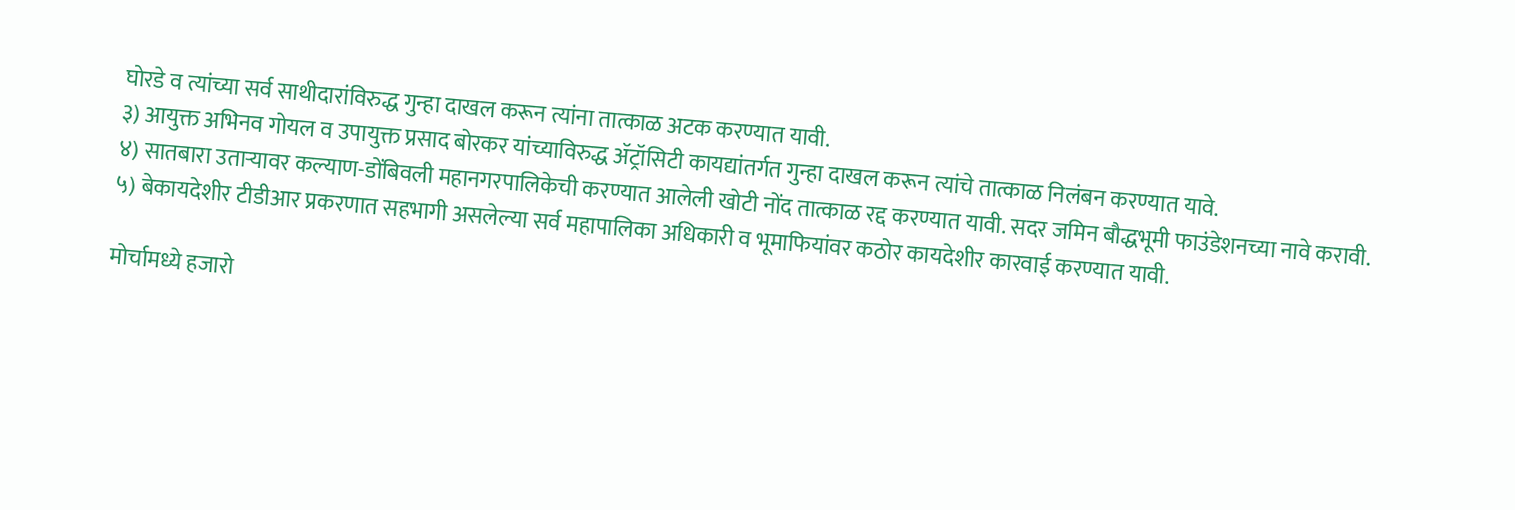घोरडे व त्यांच्या सर्व साथीदारांविरुद्ध गुन्हा दाखल करून त्यांना तात्काळ अटक करण्यात यावी.
३) आयुक्त अभिनव गोयल व उपायुक्त प्रसाद बोरकर यांच्याविरुद्ध ॲट्रॉसिटी कायद्यांतर्गत गुन्हा दाखल करून त्यांचे तात्काळ निलंबन करण्यात यावे.
४) सातबारा उताऱ्यावर कल्याण-डोंबिवली महानगरपालिकेची करण्यात आलेली खोटी नोंद तात्काळ रद्द करण्यात यावी. सदर जमिन बौद्धभूमी फाउंडेशनच्या नावे करावी.
५) बेकायदेशीर टीडीआर प्रकरणात सहभागी असलेल्या सर्व महापालिका अधिकारी व भूमाफियांवर कठोर कायदेशीर कारवाई करण्यात यावी.

मोर्चामध्ये हजारो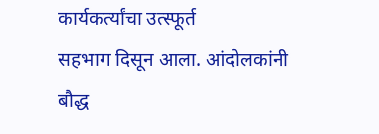कार्यकर्त्यांचा उत्स्फूर्त
सहभाग दिसून आला. आंदोलकांनी बौद्ध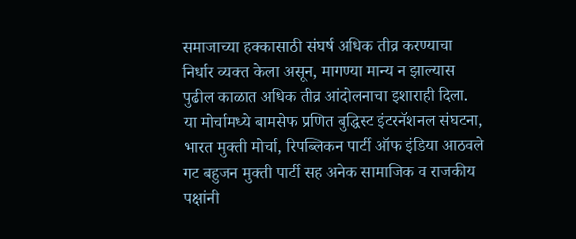समाजाच्या हक्कासाठी संघर्ष अधिक तीव्र करण्याचा निर्धार व्यक्त केला असून, मागण्या मान्य न झाल्यास पुढील काळात अधिक तीव्र आंदोलनाचा इशाराही दिला. या मोर्चामध्ये बामसेफ प्रणित बुद्धिस्ट इंटरनॅशनल संघटना, भारत मुक्ती मोर्चा, रिपब्लिकन पार्टी ऑफ इंडिया आठवले गट बहुजन मुक्ती पार्टी सह अनेक सामाजिक व राजकीय पक्षांनी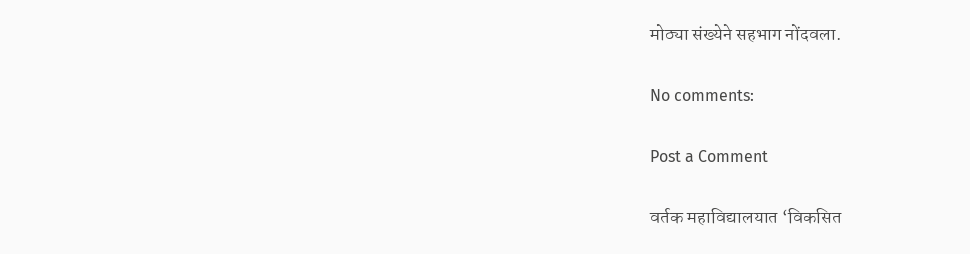मोठ्या संख्येने सहभाग नोंदवला.

No comments:

Post a Comment

वर्तक महाविद्यालयात ‘विकसित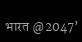भारत @2047’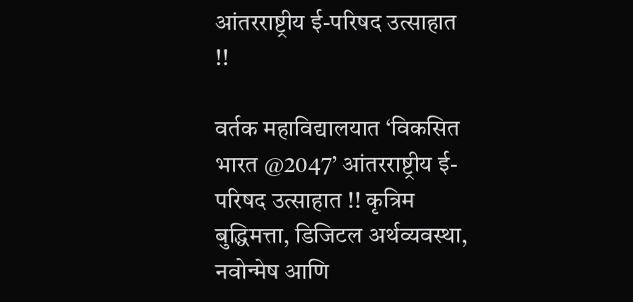आंतरराष्ट्रीय ई-परिषद उत्साहात !!

वर्तक महाविद्यालयात ‘विकसित भारत @2047’ आंतरराष्ट्रीय ई-परिषद उत्साहात !! कृत्रिम बुद्धिमत्ता, डिजिटल अर्थव्यवस्था, नवोन्मेष आणि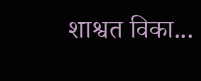शाश्वत विका...